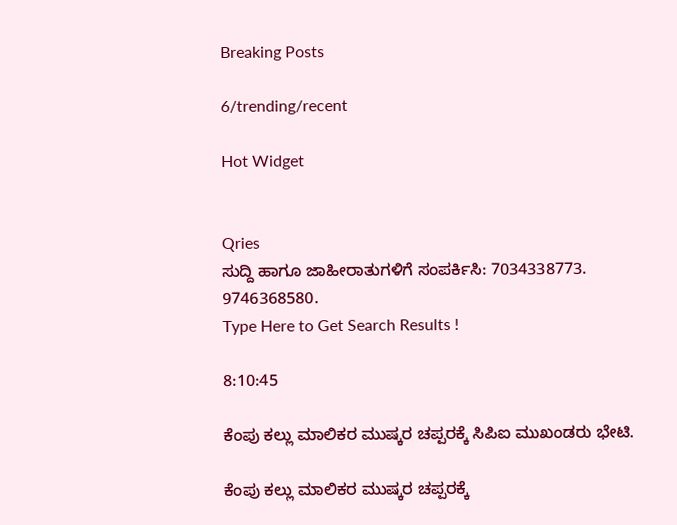Breaking Posts

6/trending/recent

Hot Widget


Qries
ಸುದ್ದಿ ಹಾಗೂ ಜಾಹೀರಾತುಗಳಿಗೆ ಸಂಪರ್ಕಿಸಿ: 7034338773. 9746368580.
Type Here to Get Search Results !

8:10:45

ಕೆಂಪು ಕಲ್ಲು ಮಾಲಿಕರ ಮುಷ್ಕರ ಚಪ್ಪರಕ್ಕೆ ಸಿಪಿಐ ಮುಖಂಡರು ಭೇಟಿ.

ಕೆಂಪು ಕಲ್ಲು ಮಾಲಿಕರ ಮುಷ್ಕರ ಚಪ್ಪರಕ್ಕೆ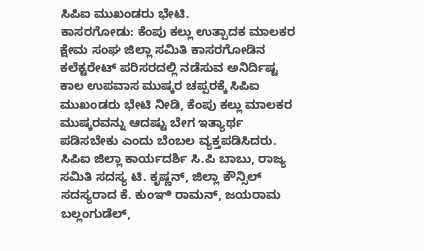ಸಿಪಿಐ ಮುಖಂಡರು ಭೇಟಿ.
ಕಾಸರಗೋಡು: ಕೆಂಪು ಕಲ್ಲು ಉತ್ಪಾದಕ ಮಾಲಕರ ಕ್ಷೇಮ ಸಂಘ ಜಿಲ್ಲಾ ಸಮಿತಿ ಕಾಸರಗೋಡಿನ ಕಲೆಕ್ಟರೇಟ್ ಪರಿಸರದಲ್ಲಿ ನಡೆಸುವ ಅನಿರ್ದಿಷ್ಟ ಕಾಲ ಉಪವಾಸ ಮುಷ್ಕರ ಚಪ್ಪರಕ್ಕೆ ಸಿಪಿಐ ಮುಖಂಡರು ಭೇಟಿ ನೀಡಿ, ಕೆಂಪು ಕಲ್ಲು ಮಾಲಕರ ಮುಷ್ಕರವನ್ನು ಆದಷ್ಟು ಬೇಗ ಇತ್ಯಾರ್ಥ ಪಡಿಸಬೇಕು ಎಂದು ಬೆಂಬಲ ವ್ಯಕ್ತಪಡಿಸಿದರು.
ಸಿಪಿಐ ಜಿಲ್ಲಾ ಕಾರ್ಯದರ್ಶಿ ಸಿ.ಪಿ ಬಾಬು, ರಾಜ್ಯ ಸಮಿತಿ ಸದಸ್ಯ ಟಿ. ಕೃಷ್ಣನ್, ಜಿಲ್ಲಾ ಕೌನ್ಸಿಲ್ ಸದಸ್ಯರಾದ ಕೆ. ಕುಂಞಿ ರಾಮನ್, ಜಯರಾಮ ಬಲ್ಲಂಗುಡೆಲ್,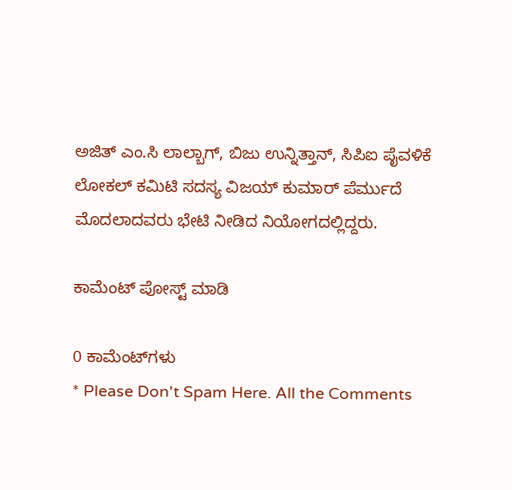ಅಜಿತ್ ಎಂ.ಸಿ ಲಾಲ್ಬಾಗ್, ಬಿಜು ಉನ್ನಿತ್ತಾನ್, ಸಿಪಿಐ ಪೈವಳಿಕೆ ಲೋಕಲ್ ಕಮಿಟಿ ಸದಸ್ಯ ವಿಜಯ್ ಕುಮಾರ್ ಪೆರ್ಮುದೆ ಮೊದಲಾದವರು ಭೇಟಿ ನೀಡಿದ ನಿಯೋಗದಲ್ಲಿದ್ದರು.

ಕಾಮೆಂಟ್‌‌ ಪೋಸ್ಟ್‌ ಮಾಡಿ

0 ಕಾಮೆಂಟ್‌ಗಳು
* Please Don't Spam Here. All the Comments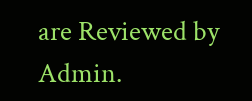are Reviewed by Admin.